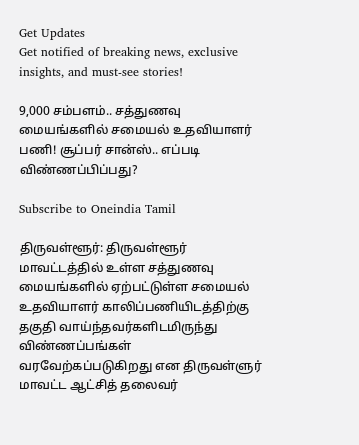Get Updates
Get notified of breaking news, exclusive insights, and must-see stories!

9,000 சம்பளம்.. சத்துணவு மையங்களில் சமையல் உதவியாளர் பணி! சூப்பர் சான்ஸ்.. எப்படி விண்ணப்பிப்பது?

Subscribe to Oneindia Tamil

திருவள்ளூர்: திருவள்ளூர் மாவட்டத்தில் உள்ள சத்துணவு மையங்களில் ஏற்பட்டுள்ள சமையல் உதவியாளர் காலிப்பணியிடத்திற்கு தகுதி வாய்ந்தவர்களிடமிருந்து விண்ணப்பங்கள் வரவேற்கப்படுகிறது என திருவள்ளுர் மாவட்ட ஆட்சித் தலைவர்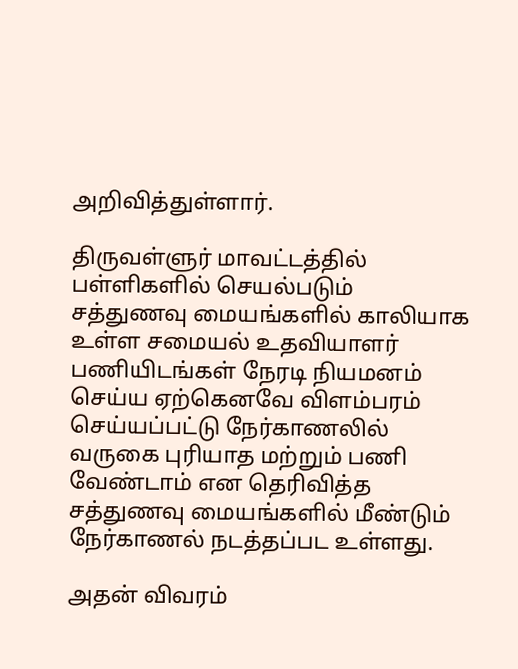அறிவித்துள்ளார்.

திருவள்ளுர் மாவட்டத்தில் பள்ளிகளில் செயல்படும் சத்துணவு மையங்களில் காலியாக உள்ள சமையல் உதவியாளர் பணியிடங்கள் நேரடி நியமனம் செய்ய ஏற்கெனவே விளம்பரம் செய்யப்பட்டு நேர்காணலில் வருகை புரியாத மற்றும் பணி வேண்டாம் என தெரிவித்த சத்துணவு மையங்களில் மீண்டும் நேர்காணல் நடத்தப்பட உள்ளது.

அதன் விவரம்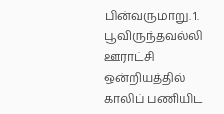பின்வருமாறு. 1. பூவிருந்தவல்லி ஊராட்சி ஒன்றியத்தில் காலிப் பணியிட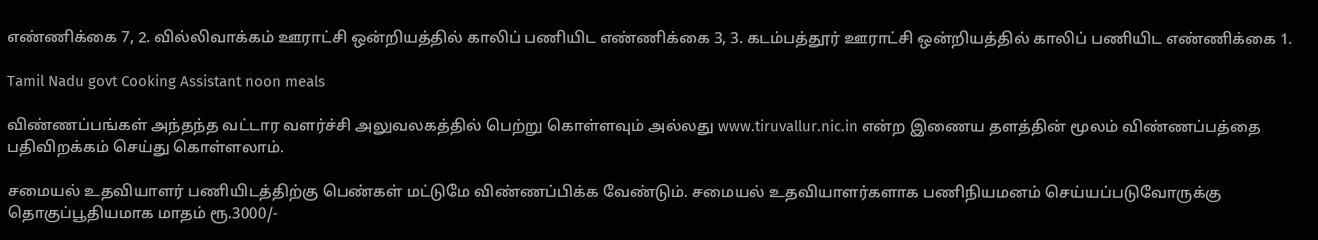எண்ணிக்கை 7, 2. வில்லிவாக்கம் ஊராட்சி ஒன்றியத்தில் காலிப் பணியிட எண்ணிக்கை 3, 3. கடம்பத்தூர் ஊராட்சி ஒன்றியத்தில் காலிப் பணியிட எண்ணிக்கை 1.

Tamil Nadu govt Cooking Assistant noon meals

விண்ணப்பங்கள் அந்தந்த வட்டார வளர்ச்சி அலுவலகத்தில் பெற்று கொள்ளவும் அல்லது www.tiruvallur.nic.in என்ற இணைய தளத்தின் மூலம் விண்ணப்பத்தை பதிவிறக்கம் செய்து கொள்ளலாம்.

சமையல் உதவியாளர் பணியிடத்திற்கு பெண்கள் மட்டுமே விண்ணப்பிக்க வேண்டும். சமையல் உதவியாளர்களாக பணிநியமனம் செய்யப்படுவோருக்கு தொகுப்பூதியமாக மாதம் ரூ.3000/-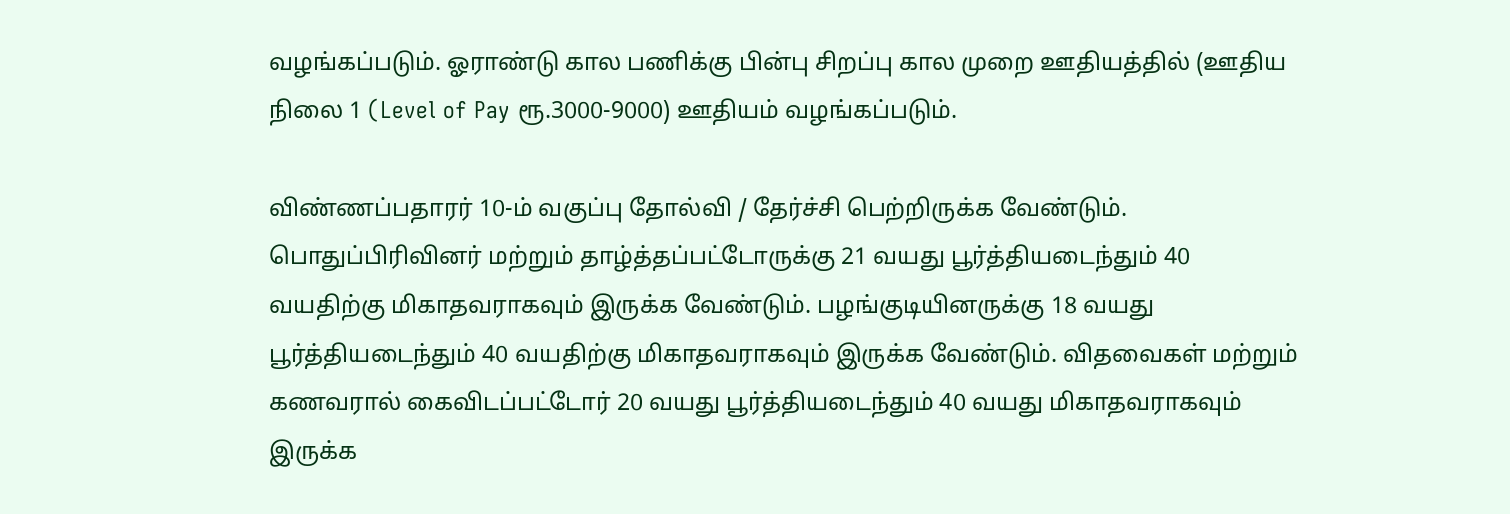வழங்கப்படும். ஓராண்டு கால பணிக்கு பின்பு சிறப்பு கால முறை ஊதியத்தில் (ஊதிய நிலை 1 (Level of Pay ரூ.3000-9000) ஊதியம் வழங்கப்படும்.

விண்ணப்பதாரர் 10-ம் வகுப்பு தோல்வி / தேர்ச்சி பெற்றிருக்க வேண்டும். பொதுப்பிரிவினர் மற்றும் தாழ்த்தப்பட்டோருக்கு 21 வயது பூர்த்தியடைந்தும் 40 வயதிற்கு மிகாதவராகவும் இருக்க வேண்டும். பழங்குடியினருக்கு 18 வயது பூர்த்தியடைந்தும் 40 வயதிற்கு மிகாதவராகவும் இருக்க வேண்டும். விதவைகள் மற்றும் கணவரால் கைவிடப்பட்டோர் 20 வயது பூர்த்தியடைந்தும் 40 வயது மிகாதவராகவும் இருக்க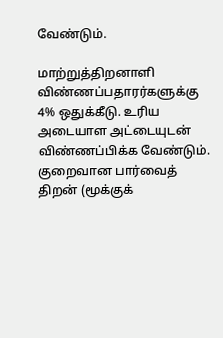வேண்டும்.

மாற்றுத்திறனாளி விண்ணப்பதாரர்களுக்கு 4% ஒதுக்கீடு. உரிய அடையாள அட்டையுடன் விண்ணப்பிக்க வேண்டும். குறைவான பார்வைத் திறன் (மூக்குக்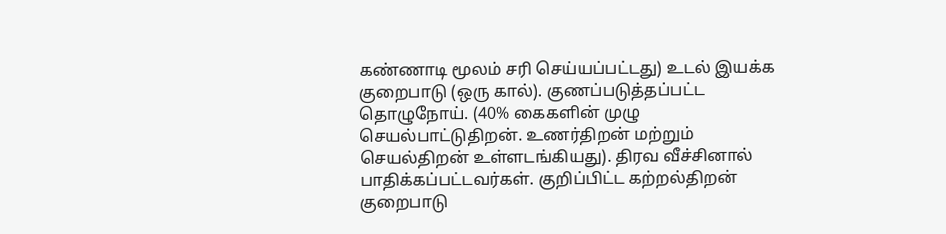கண்ணாடி மூலம் சரி செய்யப்பட்டது) உடல் இயக்க குறைபாடு (ஒரு கால்). குணப்படுத்தப்பட்ட தொழுநோய். (40% கைகளின் முழு செயல்பாட்டுதிறன். உணர்திறன் மற்றும் செயல்திறன் உள்ளடங்கியது). திரவ வீச்சினால் பாதிக்கப்பட்டவர்கள். குறிப்பிட்ட கற்றல்திறன் குறைபாடு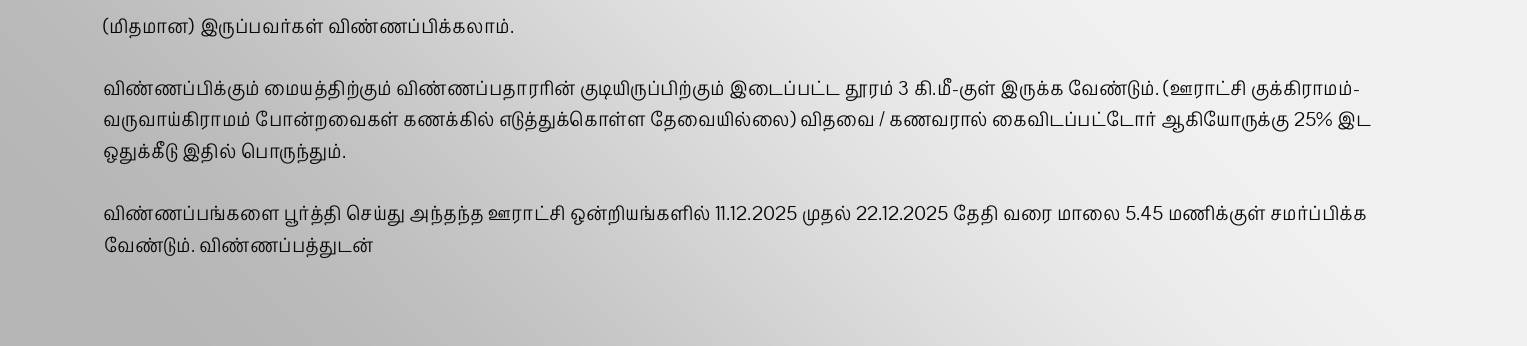(மிதமான) இருப்பவர்கள் விண்ணப்பிக்கலாம்.

விண்ணப்பிக்கும் மையத்திற்கும் விண்ணப்பதாரரின் குடியிருப்பிற்கும் இடைப்பட்ட தூரம் 3 கி.மீ-குள் இருக்க வேண்டும். (ஊராட்சி குக்கிராமம்- வருவாய்கிராமம் போன்றவைகள் கணக்கில் எடுத்துக்கொள்ள தேவையில்லை) விதவை / கணவரால் கைவிடப்பட்டோர் ஆகியோருக்கு 25% இட ஒதுக்கீடு இதில் பொருந்தும்.

விண்ணப்பங்களை பூர்த்தி செய்து அந்தந்த ஊராட்சி ஒன்றியங்களில் 11.12.2025 முதல் 22.12.2025 தேதி வரை மாலை 5.45 மணிக்குள் சமர்ப்பிக்க வேண்டும். விண்ணப்பத்துடன்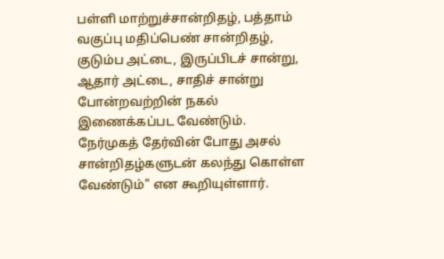பள்ளி மாற்றுச்சான்றிதழ், பத்தாம் வகுப்பு மதிப்பெண் சான்றிதழ், குடும்ப அட்டை, இருப்பிடச் சான்று, ஆதார் அட்டை, சாதிச் சான்று போன்றவற்றின் நகல் இணைக்கப்பட வேண்டும். நேர்முகத் தேர்வின் போது அசல் சான்றிதழ்களுடன் கலந்து கொள்ள வேண்டும்" என கூறியுள்ளார்.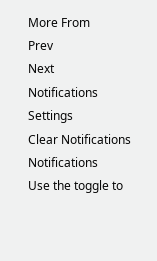More From
Prev
Next
Notifications
Settings
Clear Notifications
Notifications
Use the toggle to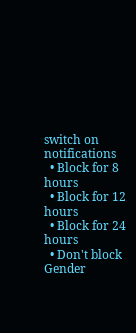switch on notifications
  • Block for 8 hours
  • Block for 12 hours
  • Block for 24 hours
  • Don't block
Gender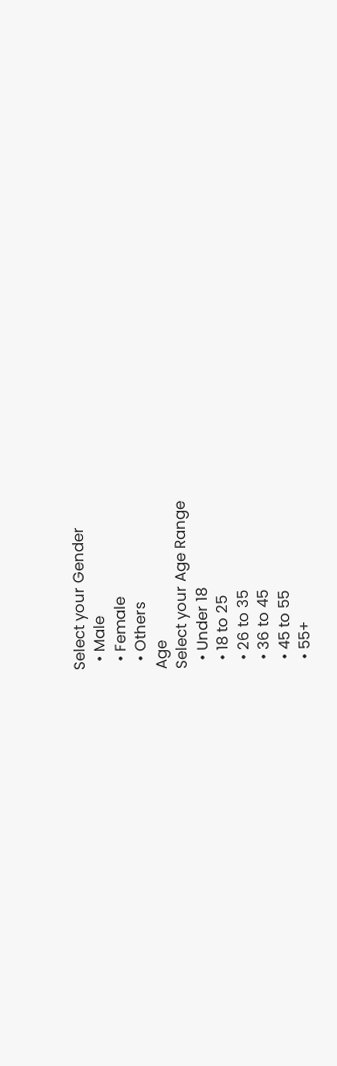Select your Gender
  • Male
  • Female
  • Others
Age
Select your Age Range
  • Under 18
  • 18 to 25
  • 26 to 35
  • 36 to 45
  • 45 to 55
  • 55+